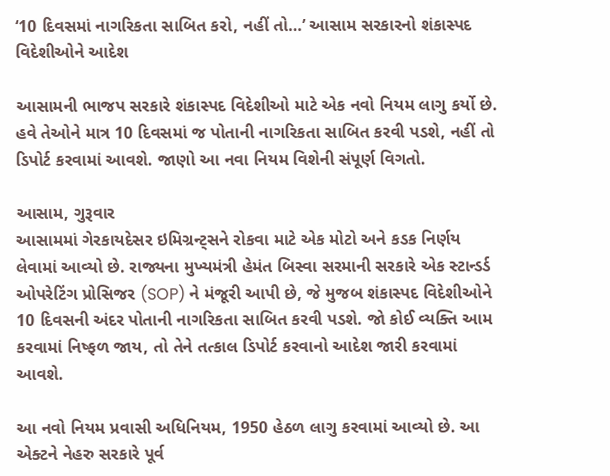‘10 દિવસમાં નાગરિકતા સાબિત કરો, નહીં તો…’ આસામ સરકારનો શંકાસ્પદ વિદેશીઓને આદેશ

આસામની ભાજપ સરકારે શંકાસ્પદ વિદેશીઓ માટે એક નવો નિયમ લાગુ કર્યો છે. હવે તેઓને માત્ર 10 દિવસમાં જ પોતાની નાગરિકતા સાબિત કરવી પડશે, નહીં તો ડિપોર્ટ કરવામાં આવશે. જાણો આ નવા નિયમ વિશેની સંપૂર્ણ વિગતો.

આસામ, ગુરૂવાર
આસામમાં ગેરકાયદેસર ઇમિગ્રન્ટ્સને રોકવા માટે એક મોટો અને કડક નિર્ણય લેવામાં આવ્યો છે. રાજ્યના મુખ્યમંત્રી હેમંત બિસ્વા સરમાની સરકારે એક સ્ટાન્ડર્ડ ઓપરેટિંગ પ્રોસિજર (SOP) ને મંજૂરી આપી છે, જે મુજબ શંકાસ્પદ વિદેશીઓને 10 દિવસની અંદર પોતાની નાગરિકતા સાબિત કરવી પડશે. જો કોઈ વ્યક્તિ આમ કરવામાં નિષ્ફળ જાય, તો તેને તત્કાલ ડિપોર્ટ કરવાનો આદેશ જારી કરવામાં આવશે.

આ નવો નિયમ પ્રવાસી અધિનિયમ, 1950 હેઠળ લાગુ કરવામાં આવ્યો છે. આ એક્ટને નેહરુ સરકારે પૂર્વ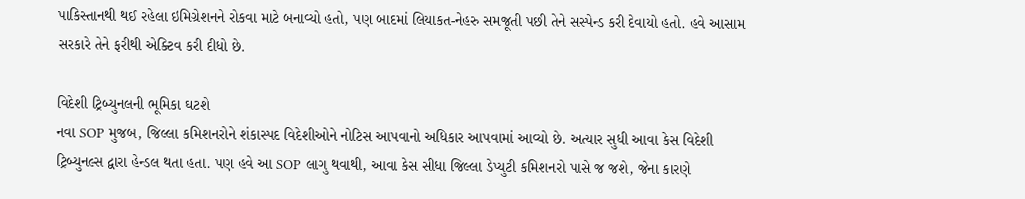પાકિસ્તાનથી થઈ રહેલા ઇમિગ્રેશનને રોકવા માટે બનાવ્યો હતો, પણ બાદમાં લિયાકત-નેહરુ સમજૂતી પછી તેને સસ્પેન્ડ કરી દેવાયો હતો. હવે આસામ સરકારે તેને ફરીથી એક્ટિવ કરી દીધો છે.

વિદેશી ટ્રિબ્યુનલની ભૂમિકા ઘટશે
નવા SOP મુજબ, જિલ્લા કમિશનરોને શંકાસ્પદ વિદેશીઓને નોટિસ આપવાનો અધિકાર આપવામાં આવ્યો છે. અત્યાર સુધી આવા કેસ વિદેશી ટ્રિબ્યુનલ્સ દ્વારા હેન્ડલ થતા હતા. પણ હવે આ SOP લાગુ થવાથી, આવા કેસ સીધા જિલ્લા ડેપ્યુટી કમિશનરો પાસે જ જશે, જેના કારણે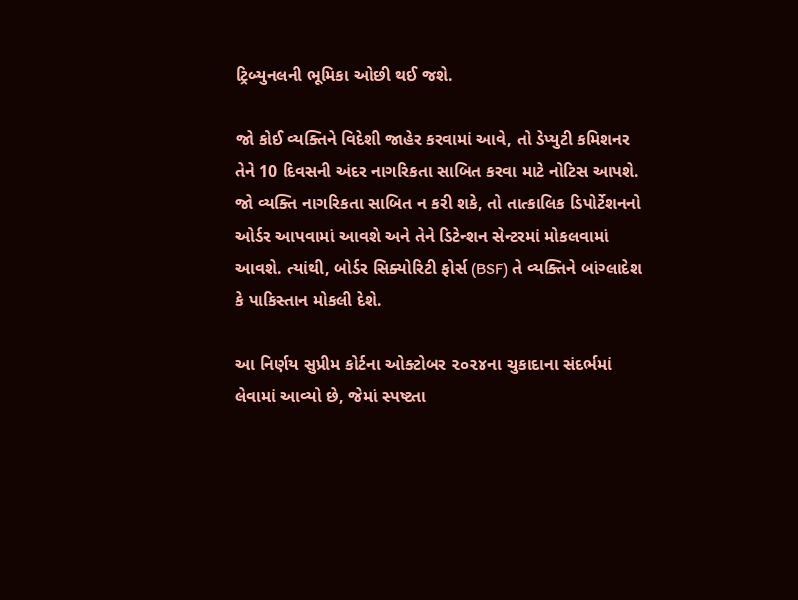ટ્રિબ્યુનલની ભૂમિકા ઓછી થઈ જશે.

જો કોઈ વ્યક્તિને વિદેશી જાહેર કરવામાં આવે, તો ડેપ્યુટી કમિશનર તેને 10 દિવસની અંદર નાગરિકતા સાબિત કરવા માટે નોટિસ આપશે. જો વ્યક્તિ નાગરિકતા સાબિત ન કરી શકે, તો તાત્કાલિક ડિપોર્ટેશનનો ઓર્ડર આપવામાં આવશે અને તેને ડિટેન્શન સેન્ટરમાં મોકલવામાં આવશે. ત્યાંથી, બોર્ડર સિક્યોરિટી ફોર્સ (BSF) તે વ્યક્તિને બાંગ્લાદેશ કે પાકિસ્તાન મોકલી દેશે.

આ નિર્ણય સુપ્રીમ કોર્ટના ઓક્ટોબર ૨૦૨૪ના ચુકાદાના સંદર્ભમાં લેવામાં આવ્યો છે, જેમાં સ્પષ્ટતા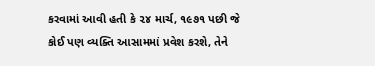કરવામાં આવી હતી કે ૨૪ માર્ચ, ૧૯૭૧ પછી જે કોઈ પણ વ્યક્તિ આસામમાં પ્રવેશ કરશે, તેને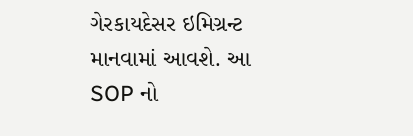ગેરકાયદેસર ઇમિગ્રન્ટ માનવામાં આવશે. આ SOP નો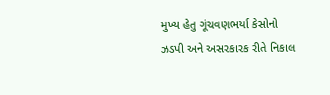મુખ્ય હેતુ ગૂંચવણભર્યા કેસોનો ઝડપી અને અસરકારક રીતે નિકાલ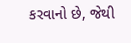કરવાનો છે, જેથી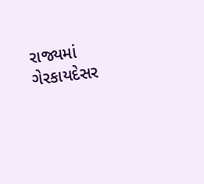રાજ્યમાં ગેરકાયદેસર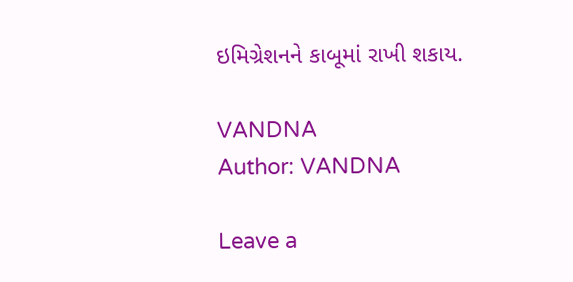ઇમિગ્રેશનને કાબૂમાં રાખી શકાય.

VANDNA
Author: VANDNA

Leave a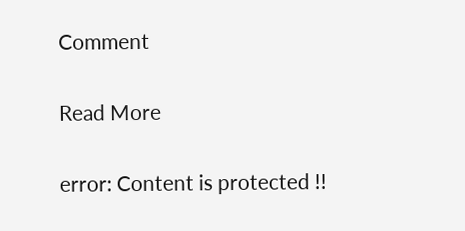Comment

Read More

error: Content is protected !!